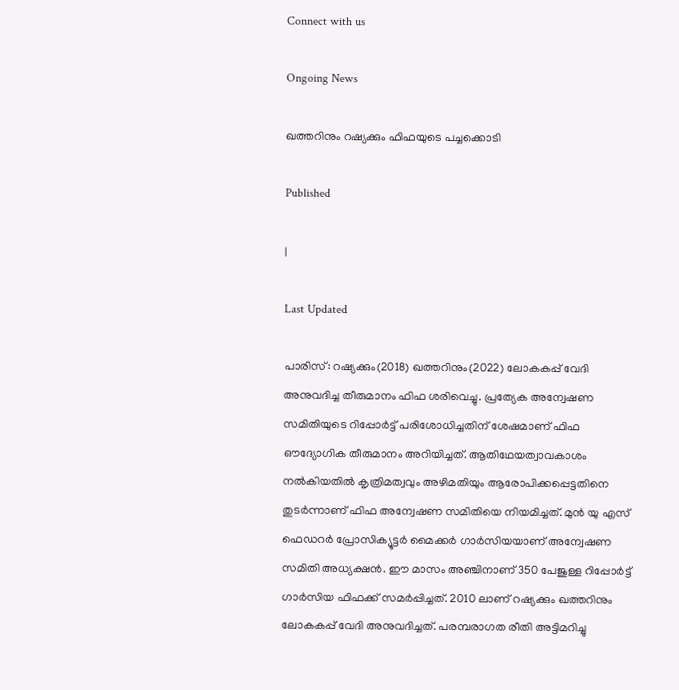Connect with us

Ongoing News

ഖത്തറിനും റഷ്യക്കും ഫിഫയുടെ പച്ചക്കൊടി

Published

|

Last Updated

പാരിസ്: റഷ്യക്കും(2018) ഖത്തറിനും(2022) ലോകകപ്പ് വേദി അനുവദിച്ച തീരുമാനം ഫിഫ ശരിവെച്ചു. പ്രത്യേക അന്വേഷണ സമിതിയുടെ റിപ്പോര്‍ട്ട് പരിശോധിച്ചതിന് ശേഷമാണ് ഫിഫ ഔദ്യോഗിക തീരുമാനം അറിയിച്ചത്. ആതിഥേയത്വാവകാശം നല്‍കിയതില്‍ കൃത്രിമത്വവും അഴിമതിയും ആരോപിക്കപ്പെട്ടതിനെ തുടര്‍ന്നാണ് ഫിഫ അന്വേഷണ സമിതിയെ നിയമിച്ചത്. മുന്‍ യു എസ് ഫെഡറര്‍ പ്രോസിക്യൂട്ടര്‍ മൈക്കര്‍ ഗാര്‍സിയയാണ് അന്വേഷണ സമിതി അധ്യക്ഷന്‍. ഈ മാസം അഞ്ചിനാണ് 350 പേജുള്ള റിപ്പോര്‍ട്ട് ഗാര്‍സിയ ഫിഫക്ക് സമര്‍പ്പിച്ചത്. 2010 ലാണ് റഷ്യക്കും ഖത്തറിനും ലോകകപ്പ് വേദി അനുവദിച്ചത്. പരമ്പരാഗത രീതി അട്ടിമറിച്ചു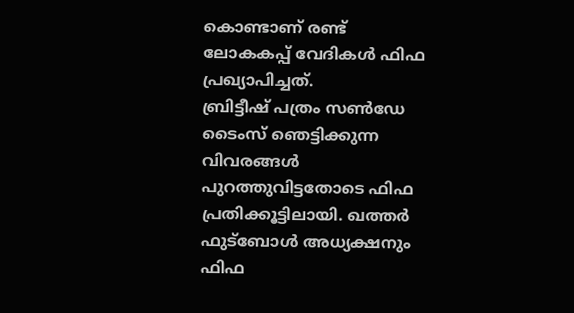കൊണ്ടാണ് രണ്ട് ലോകകപ്പ് വേദികള്‍ ഫിഫ പ്രഖ്യാപിച്ചത്.
ബ്രിട്ടീഷ് പത്രം സണ്‍ഡേ ടൈംസ് ഞെട്ടിക്കുന്ന വിവരങ്ങള്‍ പുറത്തുവിട്ടതോടെ ഫിഫ പ്രതിക്കൂട്ടിലായി. ഖത്തര്‍ ഫുട്‌ബോള്‍ അധ്യക്ഷനും ഫിഫ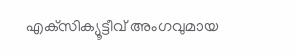എക്‌സിക്യൂട്ടീവ് അംഗവുമായ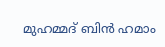മുഹമ്മദ് ബിന്‍ ഹമാം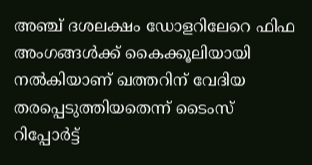അഞ്ച് ദശലക്ഷം ഡോളറിലേറെ ഫിഫ അംഗങ്ങള്‍ക്ക് കൈക്കൂലിയായി നല്‍കിയാണ് ഖത്തറിന് വേദിയ തരപ്പെടുത്തിയതെന്ന് ടൈംസ് റിപ്പോര്‍ട്ട്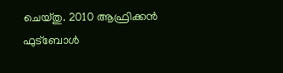ചെയ്തു. 2010 ആഫ്രിക്കന്‍ ഫുട്‌ബോള്‍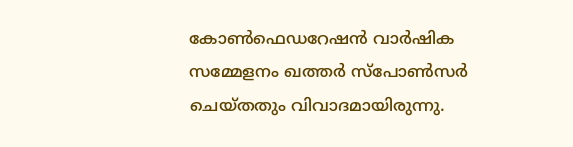കോണ്‍ഫെഡറേഷന്‍ വാര്‍ഷിക സമ്മേളനം ഖത്തര്‍ സ്‌പോണ്‍സര്‍ ചെയ്തതും വിവാദമായിരുന്നു.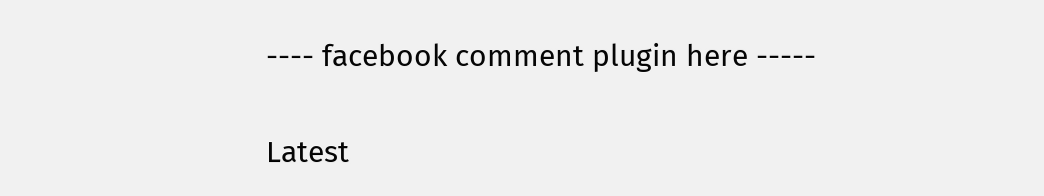---- facebook comment plugin here -----

Latest